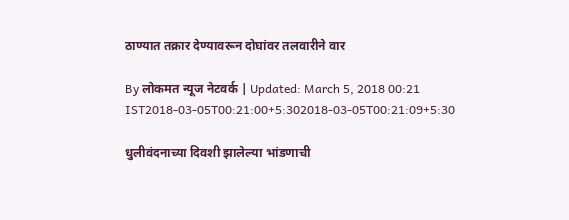ठाण्यात तक्रार देण्यावरून दोघांवर तलवारीने वार

By लोकमत न्यूज नेटवर्क | Updated: March 5, 2018 00:21 IST2018-03-05T00:21:00+5:302018-03-05T00:21:09+5:30

धुलीवंदनाच्या दिवशी झालेल्या भांडणाची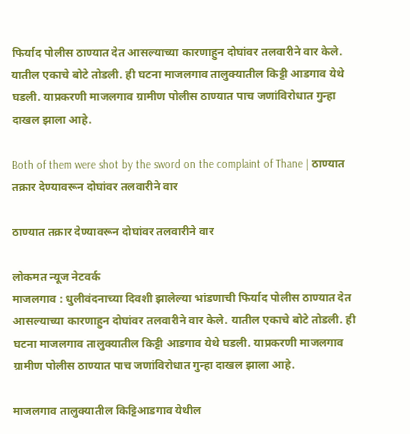फिर्याद पोलीस ठाण्यात देत आसल्याच्या कारणाहुन दोघांवर तलवारीने वार केले. यातील एकाचे बोटे तोडली. ही घटना माजलगाव तालुक्यातील किट्टी आडगाव येथे घडली. याप्रकरणी माजलगाव ग्रामीण पोलीस ठाण्यात पाच जणांविरोधात गुन्हा दाखल झाला आहे.

Both of them were shot by the sword on the complaint of Thane | ठाण्यात तक्रार देण्यावरून दोघांवर तलवारीने वार

ठाण्यात तक्रार देण्यावरून दोघांवर तलवारीने वार

लोकमत न्यूज नेटवर्क
माजलगाव : धुलीवंदनाच्या दिवशी झालेल्या भांडणाची फिर्याद पोलीस ठाण्यात देत आसल्याच्या कारणाहुन दोघांवर तलवारीने वार केले. यातील एकाचे बोटे तोडली. ही घटना माजलगाव तालुक्यातील किट्टी आडगाव येथे घडली. याप्रकरणी माजलगाव ग्रामीण पोलीस ठाण्यात पाच जणांविरोधात गुन्हा दाखल झाला आहे.

माजलगाव तालुक्यातील किट्टिआडगाव येथील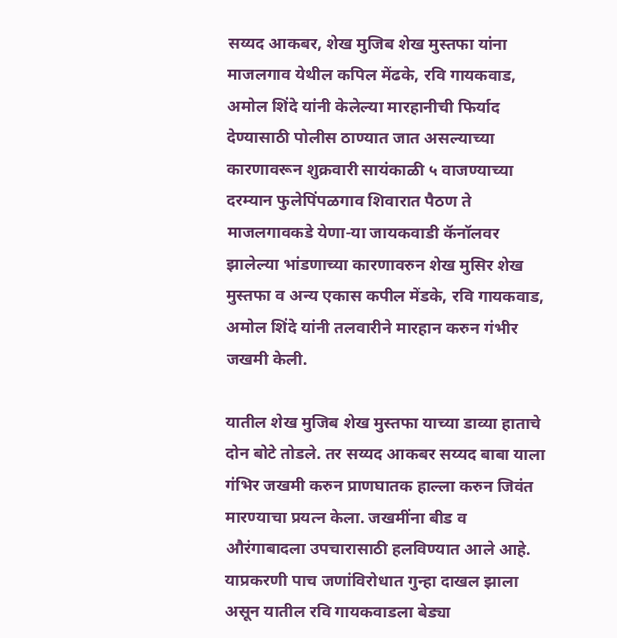सय्यद आकबर, शेख मुजिब शेख मुस्तफा यांना माजलगाव येथील कपिल मेंढके, रवि गायकवाड, अमोल शिंदे यांनी केलेल्या मारहानीची फिर्याद देण्यासाठी पोलीस ठाण्यात जात असल्याच्या कारणावरून शुक्रवारी सायंकाळी ५ वाजण्याच्या दरम्यान फुलेपिंपळगाव शिवारात पैठण ते माजलगावकडे येणा-या जायकवाडी कॅनॉलवर झालेल्या भांडणाच्या कारणावरुन शेख मुसिर शेख मुस्तफा व अन्य एकास कपील मेंडके, रवि गायकवाड, अमोल शिंदे यांनी तलवारीने मारहान करुन गंभीर जखमी केली.

यातील शेख मुजिब शेख मुस्तफा याच्या डाव्या हाताचे दोन बोटे तोडले. तर सय्यद आकबर सय्यद बाबा याला गंभिर जखमी करुन प्राणघातक हाल्ला करुन जिवंत मारण्याचा प्रयत्न केला. जखमींना बीड व औरंगाबादला उपचारासाठी हलविण्यात आले आहे. याप्रकरणी पाच जणांविरोधात गुन्हा दाखल झाला असून यातील रवि गायकवाडला बेड्या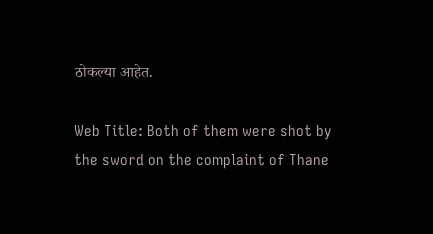ठोकल्या आहेत.

Web Title: Both of them were shot by the sword on the complaint of Thane